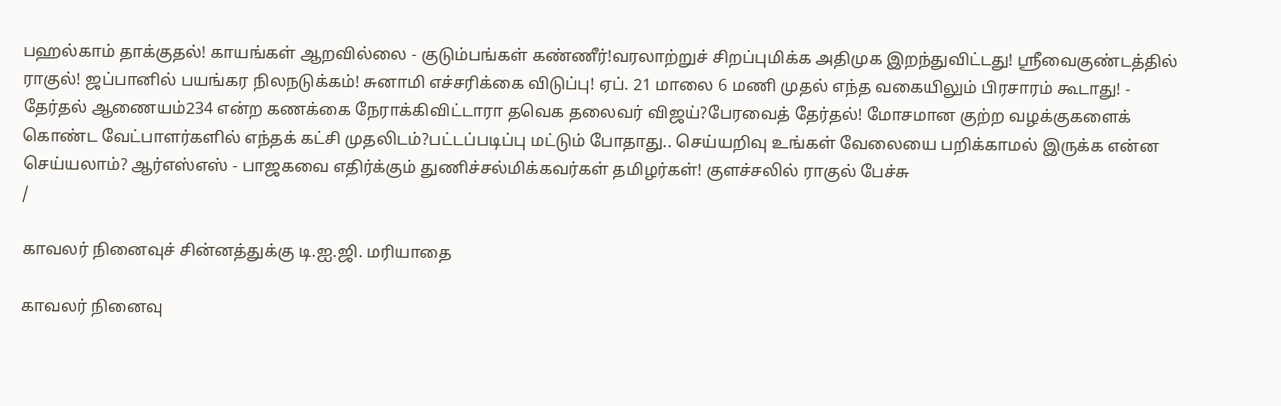பஹல்காம் தாக்குதல்! காயங்கள் ஆறவில்லை - குடும்பங்கள் கண்ணீர்!வரலாற்றுச் சிறப்புமிக்க அதிமுக இறந்துவிட்டது! ஸ்ரீவைகுண்டத்தில் ராகுல்! ஜப்பானில் பயங்கர நிலநடுக்கம்! சுனாமி எச்சரிக்கை விடுப்பு! ஏப். 21 மாலை 6 மணி முதல் எந்த வகையிலும் பிரசாரம் கூடாது! - தேர்தல் ஆணையம்234 என்ற கணக்கை நேராக்கிவிட்டாரா தவெக தலைவர் விஜய்?பேரவைத் தேர்தல்! மோசமான குற்ற வழக்குகளைக் கொண்ட வேட்பாளர்களில் எந்தக் கட்சி முதலிடம்?பட்டப்படிப்பு மட்டும் போதாது.. செய்யறிவு உங்கள் வேலையை பறிக்காமல் இருக்க என்ன செய்யலாம்? ஆர்எஸ்எஸ் - பாஜகவை எதிர்க்கும் துணிச்சல்மிக்கவர்கள் தமிழர்கள்! குளச்சலில் ராகுல் பேச்சு
/

காவலர் நினைவுச் சின்னத்துக்கு டி.ஐ.ஜி. மரியாதை

காவலர் நினைவு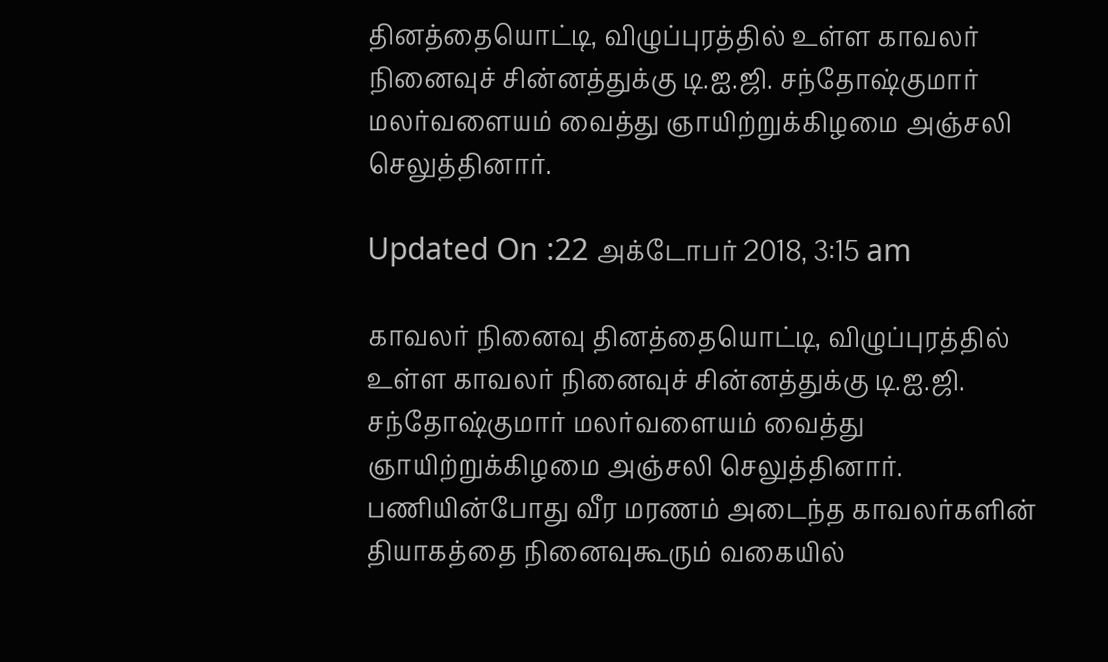தினத்தையொட்டி, விழுப்புரத்தில் உள்ள காவலர் நினைவுச் சின்னத்துக்கு டி.ஐ.ஜி. சந்தோஷ்குமார் மலர்வளையம் வைத்து ஞாயிற்றுக்கிழமை அஞ்சலி செலுத்தினார்.

Updated On :22 அக்டோபர் 2018, 3:15 am

காவலர் நினைவு தினத்தையொட்டி, விழுப்புரத்தில் உள்ள காவலர் நினைவுச் சின்னத்துக்கு டி.ஐ.ஜி. சந்தோஷ்குமார் மலர்வளையம் வைத்து ஞாயிற்றுக்கிழமை அஞ்சலி செலுத்தினார்.
பணியின்போது வீர மரணம் அடைந்த காவலர்களின் தியாகத்தை நினைவுகூரும் வகையில்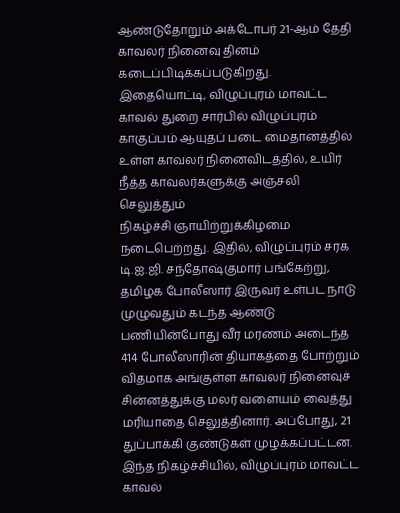ஆண்டுதோறும் அக்டோபர் 21-ஆம் தேதி காவலர் நினைவு தினம் கடைப்பிடிக்கப்படுகிறது.
இதையொட்டி, விழுப்புரம் மாவட்ட காவல் துறை சார்பில் விழுப்புரம் காகுப்பம் ஆயுதப் படை மைதானத்தில் உள்ள காவலர் நினைவிடத்தில், உயிர் நீத்த காவலர்களுக்கு அஞ்சலி செலுத்தும்
நிகழ்ச்சி ஞாயிற்றுக்கிழமை நடைபெற்றது. இதில், விழுப்புரம் சரக டி.ஐ.ஜி. சந்தோஷ்குமார் பங்கேற்று, தமிழக போலீஸார் இருவர் உள்பட நாடு முழுவதும் கடந்த ஆண்டு பணியின்போது வீர மரணம் அடைந்த  414 போலீஸாரின் தியாகத்தை போற்றும் விதமாக அங்குள்ள காவலர் நினைவுச் சின்னத்துக்கு மலர் வளையம் வைத்து மரியாதை செலுத்தினார். அப்போது, 21 துப்பாக்கி குண்டுகள் முழக்கப்பட்டன.
இந்த நிகழ்ச்சியில், விழுப்புரம் மாவட்ட காவல்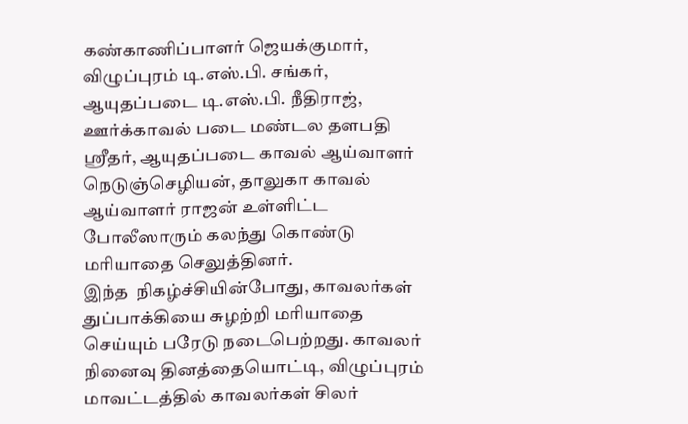கண்காணிப்பாளர் ஜெயக்குமார், விழுப்புரம் டி.எஸ்.பி. சங்கர், ஆயுதப்படை டி.எஸ்.பி. நீதிராஜ், ஊர்க்காவல் படை மண்டல தளபதி ஸ்ரீதர், ஆயுதப்படை காவல் ஆய்வாளர் நெடுஞ்செழியன், தாலுகா காவல் ஆய்வாளர் ராஜன் உள்ளிட்ட போலீஸாரும் கலந்து கொண்டு மரியாதை செலுத்தினர்.
இந்த  நிகழ்ச்சியின்போது, காவலர்கள் துப்பாக்கியை சுழற்றி மரியாதை செய்யும் பரேடு நடைபெற்றது. காவலர் நினைவு தினத்தையொட்டி, விழுப்புரம் மாவட்டத்தில் காவலர்கள் சிலர்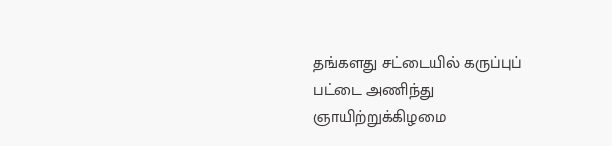தங்களது சட்டையில் கருப்புப் பட்டை அணிந்து ஞாயிற்றுக்கிழமை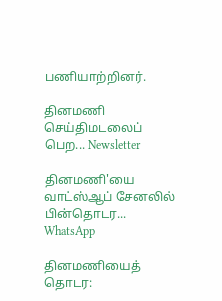பணியாற்றினர்.

தினமணி செய்திமடலைப் பெற... Newsletter

தினமணி'யை வாட்ஸ்ஆப் சேனலில் பின்தொடர... WhatsApp

தினமணியைத் தொடர: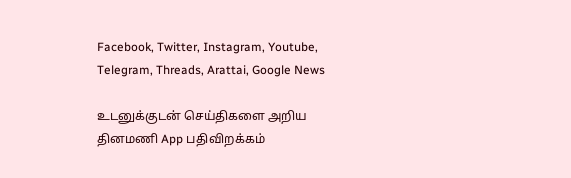Facebook, Twitter, Instagram, Youtube, Telegram, Threads, Arattai, Google News

உடனுக்குடன் செய்திகளை அறிய தினமணி App பதிவிறக்கம்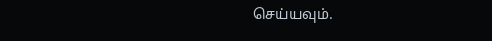செய்யவும்.